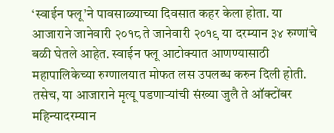‘स्वाईन फ्लू’ने पावसाळ्याच्या दिवसात कहर केला होता. या आजाराने जानेवारी २०१८ ते जानेवारी २०१९ या दरम्यान ३४ रुग्णांचे बळी घेतले आहेत. स्वाईन फ्लू आटोक्यात आणण्यासाठी महापालिकेच्या रुग्णालयात मोफत लस उपलब्ध करुन दिली होती. तसेच, या आजाराने मृत्यू पडणाऱ्यांची संख्या जुलै ते ऑक्टोंबर महिन्यादरम्यान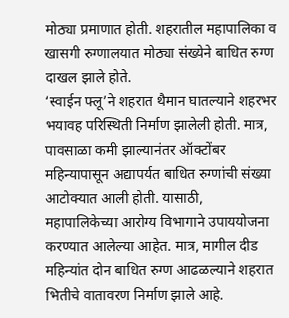मोठ्या प्रमाणात होती. शहरातील महापालिका व खासगी रुग्णालयात मोठ्या संख्येने बाधित रुग्ण दाखल झाले होते.
‘स्वाईन फ्लू’ने शहरात थैमान घातल्याने शहरभर भयावह परिस्थिती निर्माण झालेली होती. मात्र, पावसाळा कमी झाल्यानंतर ऑक्टोंबर महिन्यापासून अद्यापर्यत बाधित रुग्णांची संख्या आटोक्यात आली होती. यासाठी, महापालिकेच्या आरोग्य विभागाने उपाययोजना करण्यात आलेल्या आहेत. मात्र, मागील दीड महिन्यांत दोन बाधित रुग्ण आढळल्याने शहरात भितीचे वातावरण निर्माण झाले आहे.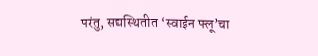परंतु, सद्यस्थितीत ‘स्वाईन फ्लू’चा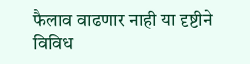फैलाव वाढणार नाही या दृष्टीने विविध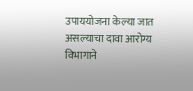उपाययोजना केल्या जात असल्याचा दावा आरोग्य विभागाने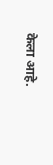केला आहे.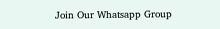Join Our Whatsapp Group